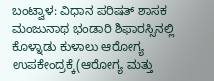ಬಂಟ್ವಾಳ: ವಿಧಾನ ಪರಿಷತ್ ಶಾಸಕ ಮಂಜುನಾಥ ಭಂಡಾರಿ ಶಿಫಾರಸ್ಸಿನಲ್ಲಿ ಕೊಳ್ನಾಡು ಕುಳಾಲು ಆರೋಗ್ಯ ಉಪಕೇಂದ್ರಕ್ಕೆ(ಆರೋಗ್ಯ ಮತ್ತು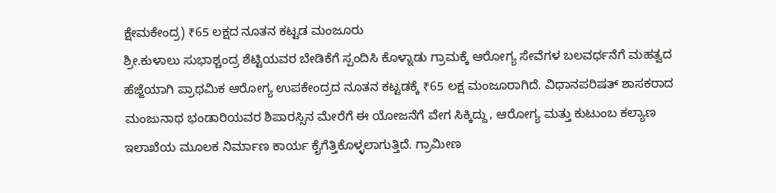ಕ್ಷೇಮಕೇಂದ್ರ) ₹65 ಲಕ್ಷದ ನೂತನ ಕಟ್ಟಡ ಮಂಜೂರು
ಶ್ರೀ.ಕುಳಾಲು ಸುಭಾಶ್ಚಂದ್ರ ಶೆಟ್ಟಿಯವರ ಬೇಡಿಕೆಗೆ ಸ್ಪಂದಿಸಿ ಕೊಳ್ನಾಡು ಗ್ರಾಮಕ್ಕೆ ಆರೋಗ್ಯ ಸೇವೆಗಳ ಬಲವರ್ಧನೆಗೆ ಮಹತ್ವದ ಹೆಜ್ಜೆಯಾಗಿ ಪ್ರಾಥಮಿಕ ಆರೋಗ್ಯ ಉಪಕೇಂದ್ರದ ನೂತನ ಕಟ್ಟಡಕ್ಕೆ ₹65 ಲಕ್ಷ ಮಂಜೂರಾಗಿದೆ. ವಿಧಾನಪರಿಷತ್ ಶಾಸಕರಾದ ಮಂಜುನಾಥ ಭಂಡಾರಿಯವರ ಶಿಪಾರಸ್ಸಿನ ಮೇರೆಗೆ ಈ ಯೋಜನೆಗೆ ವೇಗ ಸಿಕ್ಕಿದ್ದು, ಆರೋಗ್ಯ ಮತ್ತು ಕುಟುಂಬ ಕಲ್ಯಾಣ ಇಲಾಖೆಯ ಮೂಲಕ ನಿರ್ಮಾಣ ಕಾರ್ಯ ಕೈಗೆತ್ತಿಕೊಳ್ಳಲಾಗುತ್ತಿದೆ. ಗ್ರಾಮೀಣ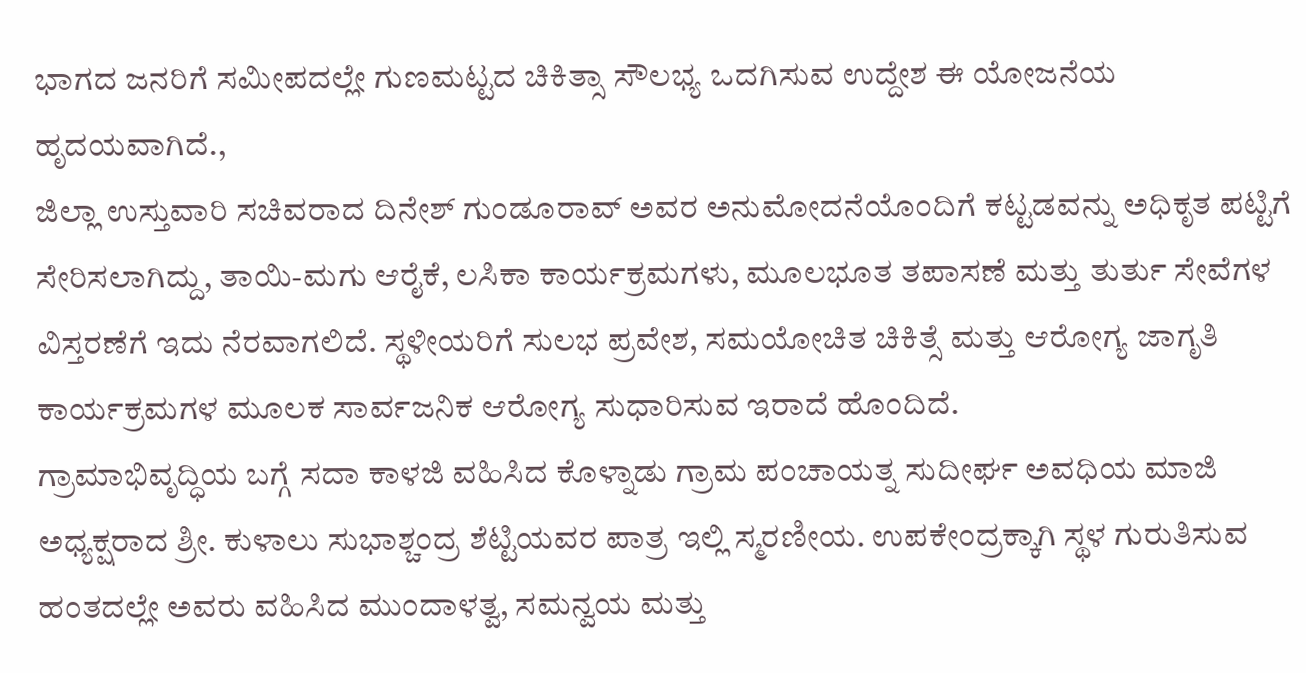ಭಾಗದ ಜನರಿಗೆ ಸಮೀಪದಲ್ಲೇ ಗುಣಮಟ್ಟದ ಚಿಕಿತ್ಸಾ ಸೌಲಭ್ಯ ಒದಗಿಸುವ ಉದ್ದೇಶ ಈ ಯೋಜನೆಯ ಹೃದಯವಾಗಿದೆ.,
ಜಿಲ್ಲಾ ಉಸ್ತುವಾರಿ ಸಚಿವರಾದ ದಿನೇಶ್ ಗುಂಡೂರಾವ್ ಅವರ ಅನುಮೋದನೆಯೊಂದಿಗೆ ಕಟ್ಟಡವನ್ನು ಅಧಿಕೃತ ಪಟ್ಟಿಗೆ ಸೇರಿಸಲಾಗಿದ್ದು, ತಾಯಿ-ಮಗು ಆರೈಕೆ, ಲಸಿಕಾ ಕಾರ್ಯಕ್ರಮಗಳು, ಮೂಲಭೂತ ತಪಾಸಣೆ ಮತ್ತು ತುರ್ತು ಸೇವೆಗಳ ವಿಸ್ತರಣೆಗೆ ಇದು ನೆರವಾಗಲಿದೆ. ಸ್ಥಳೀಯರಿಗೆ ಸುಲಭ ಪ್ರವೇಶ, ಸಮಯೋಚಿತ ಚಿಕಿತ್ಸೆ ಮತ್ತು ಆರೋಗ್ಯ ಜಾಗೃತಿ ಕಾರ್ಯಕ್ರಮಗಳ ಮೂಲಕ ಸಾರ್ವಜನಿಕ ಆರೋಗ್ಯ ಸುಧಾರಿಸುವ ಇರಾದೆ ಹೊಂದಿದೆ.
ಗ್ರಾಮಾಭಿವೃದ್ಧಿಯ ಬಗ್ಗೆ ಸದಾ ಕಾಳಜಿ ವಹಿಸಿದ ಕೊಳ್ನಾಡು ಗ್ರಾಮ ಪಂಚಾಯತ್ನ ಸುದೀರ್ಘ ಅವಧಿಯ ಮಾಜಿ ಅಧ್ಯಕ್ಷರಾದ ಶ್ರೀ. ಕುಳಾಲು ಸುಭಾಶ್ಚಂದ್ರ ಶೆಟ್ಟಿಯವರ ಪಾತ್ರ ಇಲ್ಲಿ ಸ್ಮರಣೀಯ. ಉಪಕೇಂದ್ರಕ್ಕಾಗಿ ಸ್ಥಳ ಗುರುತಿಸುವ ಹಂತದಲ್ಲೇ ಅವರು ವಹಿಸಿದ ಮುಂದಾಳತ್ವ, ಸಮನ್ವಯ ಮತ್ತು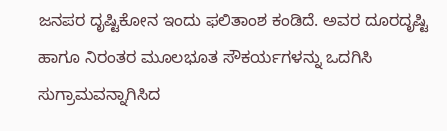ಜನಪರ ದೃಷ್ಟಿಕೋನ ಇಂದು ಫಲಿತಾಂಶ ಕಂಡಿದೆ. ಅವರ ದೂರದೃಷ್ಟಿ ಹಾಗೂ ನಿರಂತರ ಮೂಲಭೂತ ಸೌಕರ್ಯಗಳನ್ನು ಒದಗಿಸಿ ಸುಗ್ರಾಮವನ್ನಾಗಿಸಿದ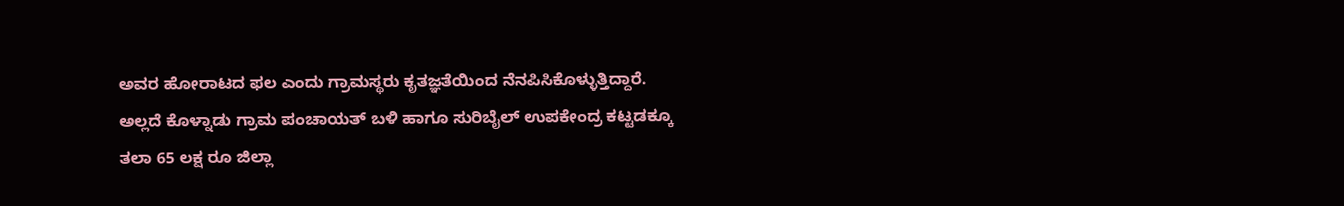ಅವರ ಹೋರಾಟದ ಫಲ ಎಂದು ಗ್ರಾಮಸ್ಥರು ಕೃತಜ್ಞತೆಯಿಂದ ನೆನಪಿಸಿಕೊಳ್ಳುತ್ತಿದ್ದಾರೆ.
ಅಲ್ಲದೆ ಕೊಳ್ನಾಡು ಗ್ರಾಮ ಪಂಚಾಯತ್ ಬಳಿ ಹಾಗೂ ಸುರಿಬೈಲ್ ಉಪಕೇಂದ್ರ ಕಟ್ಟಡಕ್ಕೂ ತಲಾ 65 ಲಕ್ಷ ರೂ ಜಿಲ್ಲಾ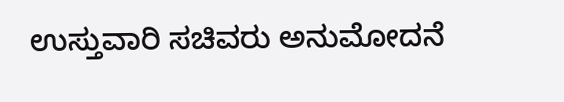ಉಸ್ತುವಾರಿ ಸಚಿವರು ಅನುಮೋದನೆ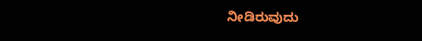ನೀಡಿರುವುದು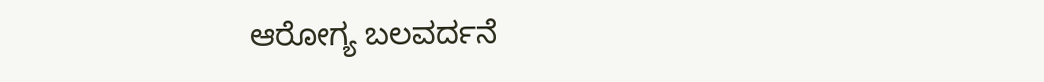ಆರೋಗ್ಯ ಬಲವರ್ದನೆ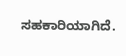ಸಹಕಾರಿಯಾಗಿದೆ.